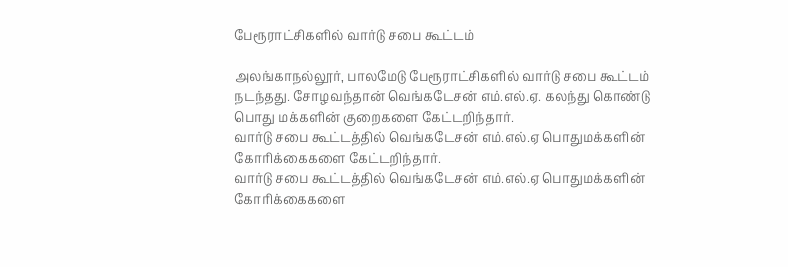பேரூராட்சிகளில் வார்டு சபை கூட்டம்

அலங்காநல்லூர், பாலமேடு பேரூராட்சிகளில் வார்டு சபை கூட்டம் நடந்தது. சோழவந்தான் வெங்கடேசன் எம்.எல்.ஏ. கலந்து கொண்டு பொது மக்களின் குறைகளை கேட்டறிந்தார்.
வார்டு சபை கூட்டத்தில் வெங்கடேசன் எம்.எல்.ஏ பொதுமக்களின் கோரிக்கைகளை கேட்டறிந்தார்.
வார்டு சபை கூட்டத்தில் வெங்கடேசன் எம்.எல்.ஏ பொதுமக்களின் கோரிக்கைகளை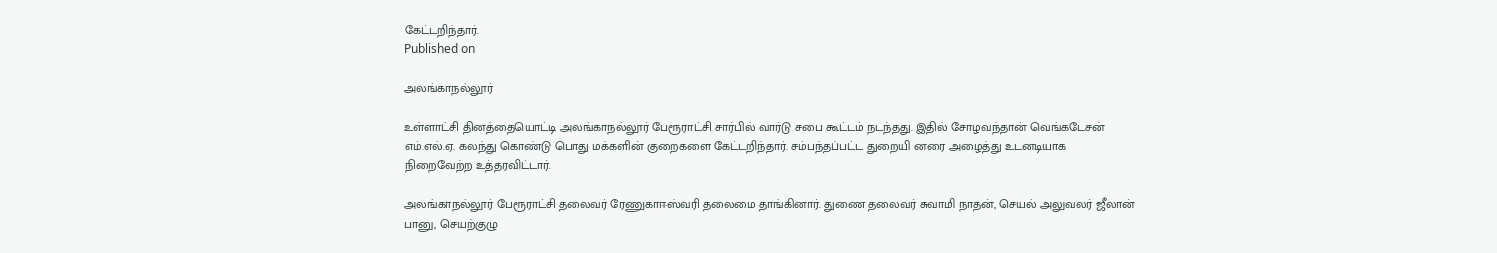கேட்டறிந்தார்.
Published on

அலங்காநல்லூர்

உள்ளாட்சி தினத்தையொட்டி அலங்காநல்லூர் பேரூராட்சி சார்பில் வார்டு சபை கூட்டம் நடந்தது. இதில் சோழவந்தான் வெங்கடேசன் எம்.எல்.ஏ. கலந்து கொண்டு பொது மக்களின் குறைகளை கேட்டறிந்தார். சம்பந்தப்பட்ட துறையி னரை அழைத்து உடனடியாக நிறைவேற்ற உத்தரவிட்டார்.

அலங்காநல்லூர் பேரூராட்சி தலைவர் ரேணுகாஈஸ்வரி தலைமை தாங்கினார். துணை தலைவர் சுவாமி நாதன், செயல் அலுவலர் ஜீலான் பானு, செயற்குழு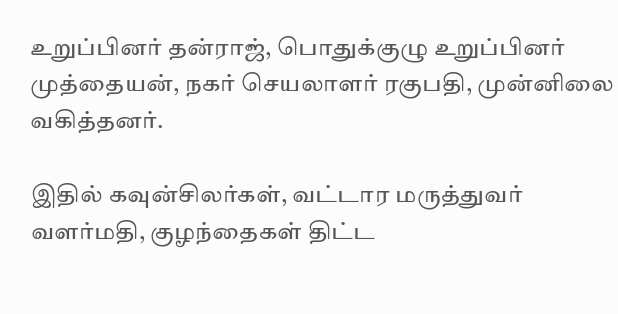உறுப்பினர் தன்ராஜ், பொதுக்குழு உறுப்பினர் முத்தையன், நகர் செயலாளர் ரகுபதி, முன்னிலை வகித்தனர்.

இதில் கவுன்சிலர்கள், வட்டார மருத்துவர் வளர்மதி, குழந்தைகள் திட்ட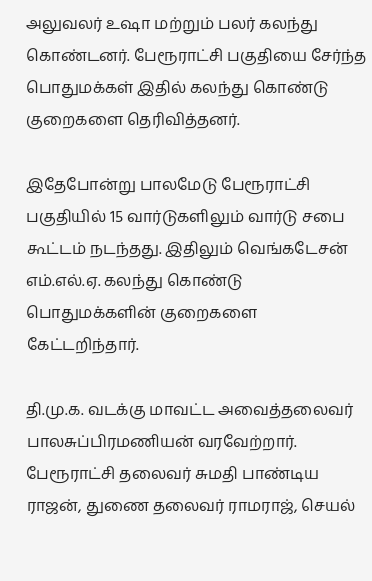அலுவலர் உஷா மற்றும் பலர் கலந்து கொண்டனர். பேரூராட்சி பகுதியை சேர்ந்த பொதுமக்கள் இதில் கலந்து கொண்டு குறைகளை தெரிவித்தனர்.

இதேபோன்று பாலமேடு பேரூராட்சி பகுதியில் 15 வார்டுகளிலும் வார்டு சபை கூட்டம் நடந்தது. இதிலும் வெங்கடேசன் எம்.எல்.ஏ. கலந்து கொண்டு பொதுமக்களின் குறைகளை கேட்டறிந்தார்.

தி.மு.க. வடக்கு மாவட்ட அவைத்தலைவர் பாலசுப்பிரமணியன் வரவேற்றார். பேரூராட்சி தலைவர் சுமதி பாண்டிய ராஜன், துணை தலைவர் ராமராஜ், செயல்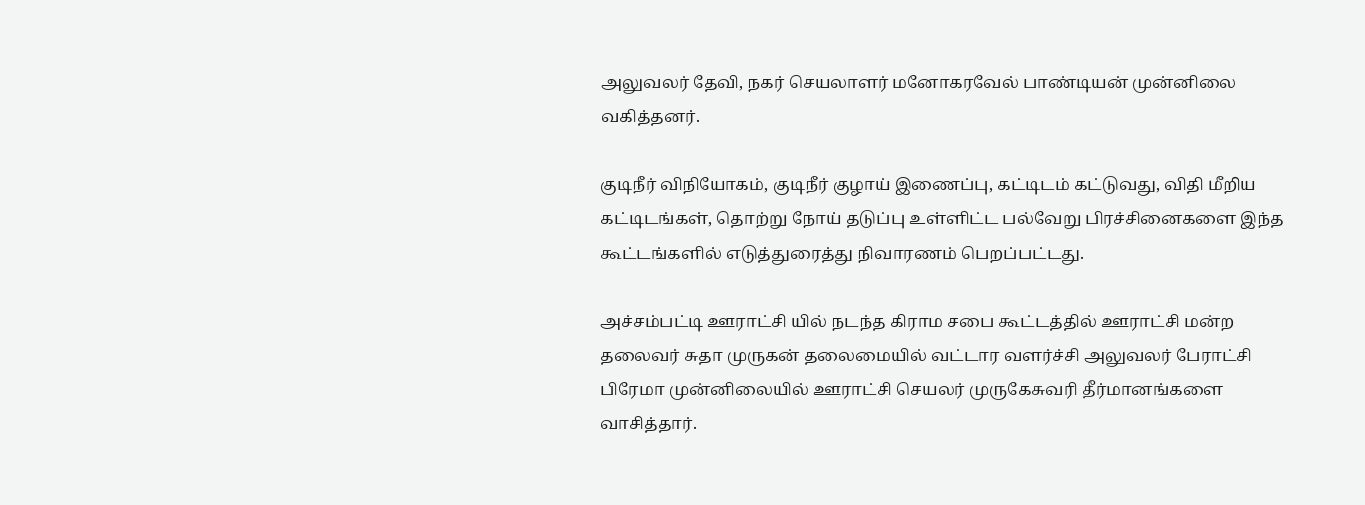அலுவலர் தேவி, நகர் செயலாளர் மனோகரவேல் பாண்டியன் முன்னிலை வகித்தனர்.

குடிநீர் விநியோகம், குடிநீர் குழாய் இணைப்பு, கட்டிடம் கட்டுவது, விதி மீறிய கட்டிடங்கள், தொற்று நோய் தடுப்பு உள்ளிட்ட பல்வேறு பிரச்சினைகளை இந்த கூட்டங்களில் எடுத்துரைத்து நிவாரணம் பெறப்பட்டது.

அச்சம்பட்டி ஊராட்சி யில் நடந்த கிராம சபை கூட்டத்தில் ஊராட்சி மன்ற தலைவர் சுதா முருகன் தலைமையில் வட்டார வளர்ச்சி அலுவலர் பேராட்சி பிரேமா முன்னிலையில் ஊராட்சி செயலர் முருகேசுவரி தீர்மானங்களை வாசித்தார்.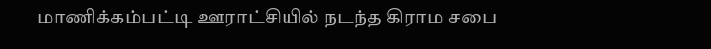மாணிக்கம்பட்டி ஊராட்சியில் நடந்த கிராம சபை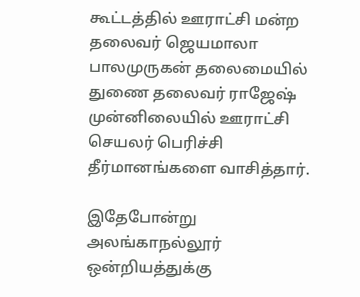கூட்டத்தில் ஊராட்சி மன்ற தலைவர் ஜெயமாலா பாலமுருகன் தலைமையில் துணை தலைவர் ராஜேஷ் முன்னிலையில் ஊராட்சி செயலர் பெரிச்சி தீர்மானங்களை வாசித்தார்.

இதேபோன்று அலங்காநல்லூர் ஒன்றியத்துக்கு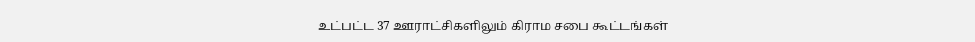உட்பட்ட 37 ஊராட்சிகளிலும் கிராம சபை கூட்டங்கள்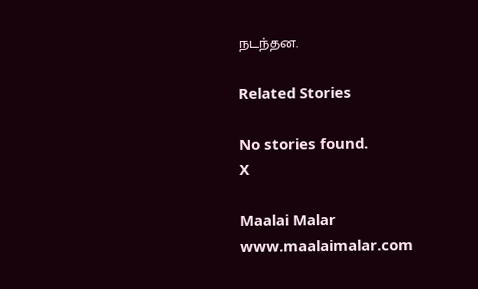நடந்தன.

Related Stories

No stories found.
X

Maalai Malar
www.maalaimalar.com